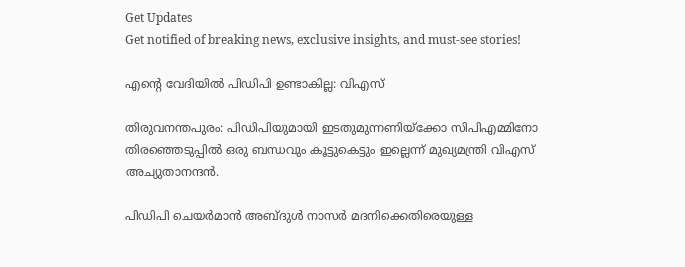Get Updates
Get notified of breaking news, exclusive insights, and must-see stories!

എന്റെ വേദിയില്‍ പിഡിപി ഉണ്ടാകില്ല: വിഎസ്‌

തിരുവനന്തപുരം: പിഡിപിയുമായി ഇടതുമുന്നണിയ്‌ക്കോ സിപിഎമ്മിനോ തിരഞ്ഞെടുപ്പില്‍ ഒരു ബന്ധവും കൂട്ടുകെട്ടും ഇല്ലെന്ന്‌ മുഖ്യമന്ത്രി വിഎസ്‌ അച്യുതാനന്ദന്‍.

പിഡിപി ചെയര്‍മാന്‍ അബ്ദുള്‍ നാസര്‍ മദനിക്കെതിരെയുള്ള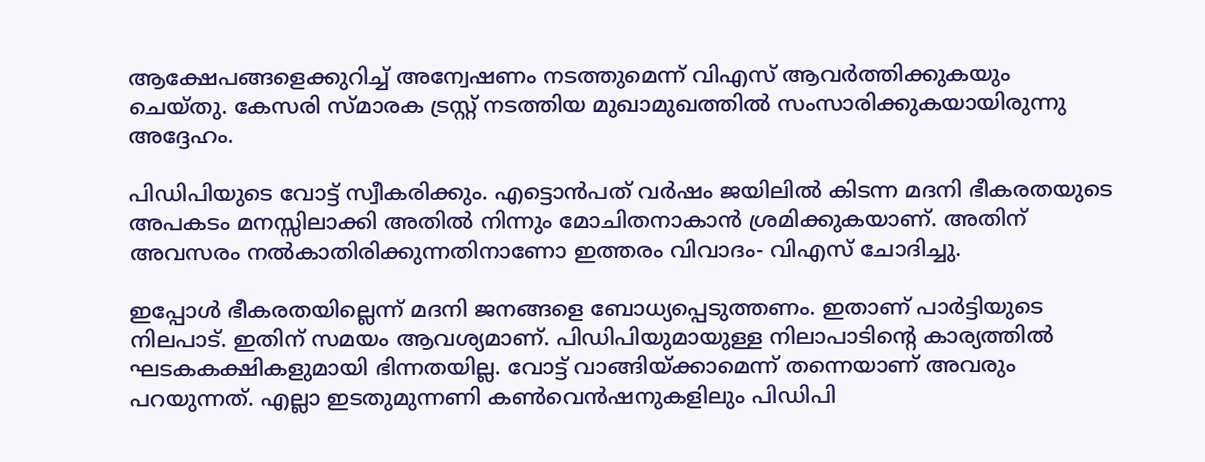ആക്ഷേപങ്ങളെക്കുറിച്ച്‌ അന്വേഷണം നടത്തുമെന്ന്‌ വിഎസ്‌ ആവര്‍ത്തിക്കുകയും ചെയ്‌തു. കേസരി സ്‌മാരക ട്രസ്റ്റ്‌ നടത്തിയ മുഖാമുഖത്തില്‍ സംസാരിക്കുകയായിരുന്നു അദ്ദേഹം.

പിഡിപിയുടെ വോട്ട്‌ സ്വീകരിക്കും. എട്ടൊന്‍പത്‌ വര്‍ഷം ജയിലില്‍ കിടന്ന മദനി ഭീകരതയുടെ അപകടം മനസ്സിലാക്കി അതില്‍ നിന്നും മോചിതനാകാന്‍ ശ്രമിക്കുകയാണ്‌. അതിന്‌ അവസരം നല്‍കാതിരിക്കുന്നതിനാണോ ഇത്തരം വിവാദം- വിഎസ്‌ ചോദിച്ചു.

ഇപ്പോള്‍ ഭീകരതയില്ലെന്ന്‌ മദനി ജനങ്ങളെ ബോധ്യപ്പെടുത്തണം. ഇതാണ്‌ പാര്‍ട്ടിയുടെ നിലപാട്‌. ഇതിന്‌ സമയം ആവശ്യമാണ്‌. പിഡിപിയുമായുള്ള നിലാപാടിന്റെ കാര്യത്തില്‍ ഘടകകക്ഷികളുമായി ഭിന്നതയില്ല. വോട്ട്‌ വാങ്ങിയ്‌ക്കാമെന്ന്‌ തന്നെയാണ്‌ അവരും പറയുന്നത്‌. എല്ലാ ഇടതുമുന്നണി കണ്‍വെന്‍ഷനുകളിലും പിഡിപി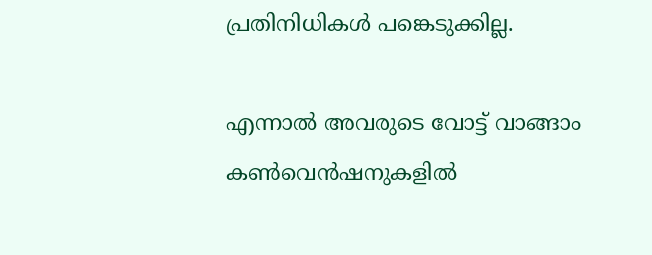പ്രതിനിധികള്‍ പങ്കെടുക്കില്ല.

എന്നാല്‍ അവരുടെ വോട്ട്‌ വാങ്ങാം കണ്‍വെന്‍ഷനുകളില്‍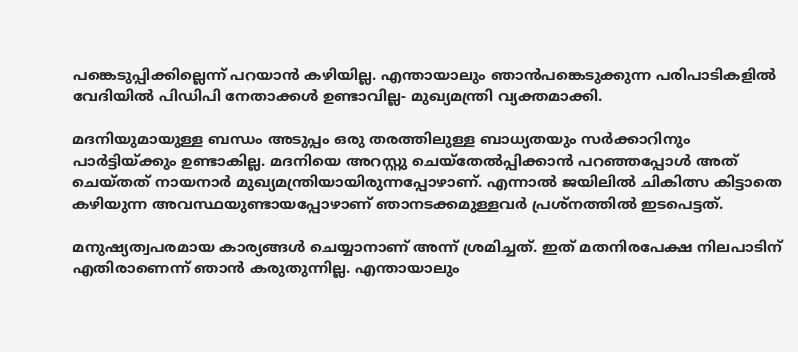പങ്കെടുപ്പിക്കില്ലെന്ന്‌ പറയാന്‍ കഴിയില്ല. എന്തായാലും ഞാന്‍പങ്കെടുക്കുന്ന പരിപാടികളില്‍ വേദിയില്‍ പിഡിപി നേതാക്കള്‍ ഉണ്ടാവില്ല- മുഖ്യമന്ത്രി വ്യക്തമാക്കി.

മദനിയുമായുള്ള ബന്ധം അടുപ്പം ഒരു തരത്തിലുള്ള ബാധ്യതയും സര്‍ക്കാറിനും പാര്‍ട്ടിയ്‌ക്കും ഉണ്ടാകില്ല. മദനിയെ അറസ്റ്റു ചെയ്‌തേല്‍പ്പിക്കാന്‍ പറഞ്ഞപ്പോള്‍ അത്‌ ചെയ്‌തത്‌ നായനാര്‍ മുഖ്യമന്ത്രിയായിരുന്നപ്പോഴാണ്‌. എന്നാല്‍ ജയിലില്‍ ചികിത്സ കിട്ടാതെ കഴിയുന്ന അവസ്ഥയുണ്ടായപ്പോഴാണ്‌ ഞാനടക്കമുള്ളവര്‍ പ്രശ്‌നത്തില്‍ ഇടപെട്ടത്‌.

മനുഷ്യത്വപരമായ കാര്യങ്ങള്‍ ചെയ്യാനാണ്‌ അന്ന്‌ ശ്രമിച്ചത്‌. ഇത്‌ മതനിരപേക്ഷ നിലപാടിന്‌ എതിരാണെന്ന്‌ ഞാന്‍ കരുതുന്നില്ല. എന്തായാലും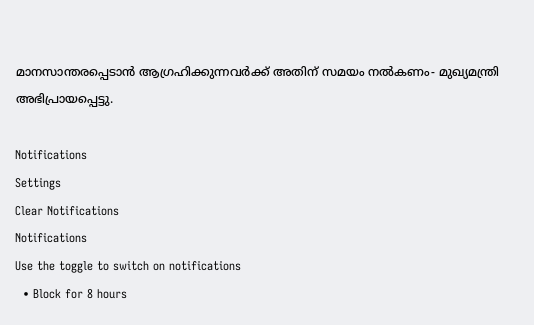മാനസാന്തരപ്പെടാന്‍ ആഗ്രഹിക്കുന്നവര്‍ക്ക്‌ അതിന്‌ സമയം നല്‍കണം- മുഖ്യമന്ത്രി അഭിപ്രായപ്പെട്ടു.

Notifications
Settings
Clear Notifications
Notifications
Use the toggle to switch on notifications
  • Block for 8 hours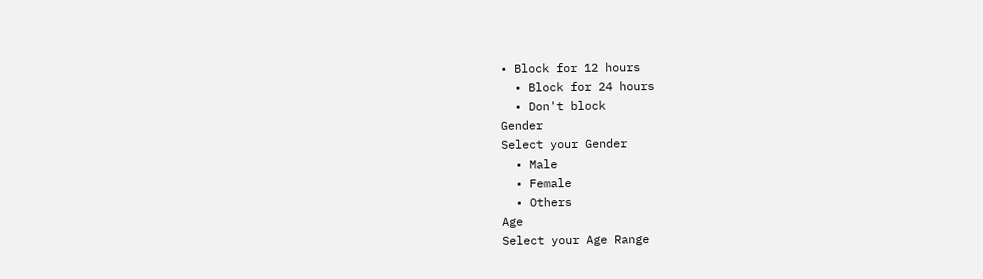• Block for 12 hours
  • Block for 24 hours
  • Don't block
Gender
Select your Gender
  • Male
  • Female
  • Others
Age
Select your Age Range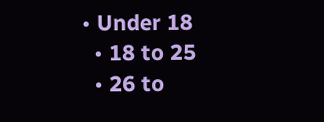• Under 18
  • 18 to 25
  • 26 to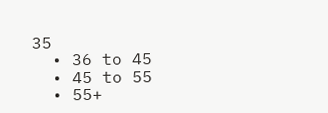35
  • 36 to 45
  • 45 to 55
  • 55+